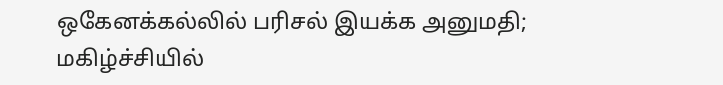ஒகேனக்கல்லில் பரிசல் இயக்க அனுமதி; மகிழ்ச்சியில்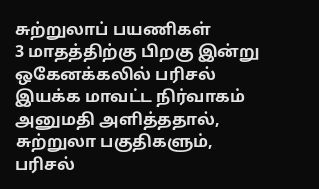சுற்றுலாப் பயணிகள்
3 மாதத்திற்கு பிறகு இன்று ஒகேனக்கலில் பரிசல் இயக்க மாவட்ட நிர்வாகம் அனுமதி அளித்ததால், சுற்றுலா பகுதிகளும், பரிசல்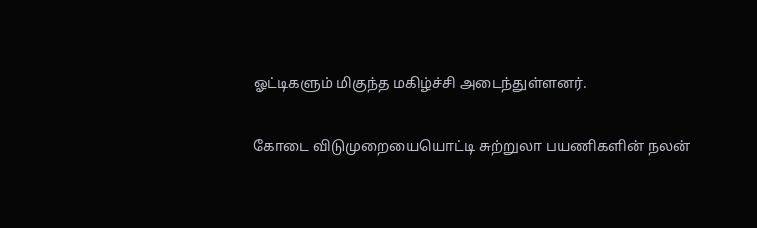ஓட்டிகளும் மிகுந்த மகிழ்ச்சி அடைந்துள்ளனர்.

கோடை விடுமுறையையொட்டி சுற்றுலா பயணிகளின் நலன்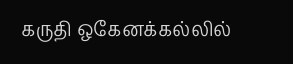கருதி ஒகேனக்கல்லில்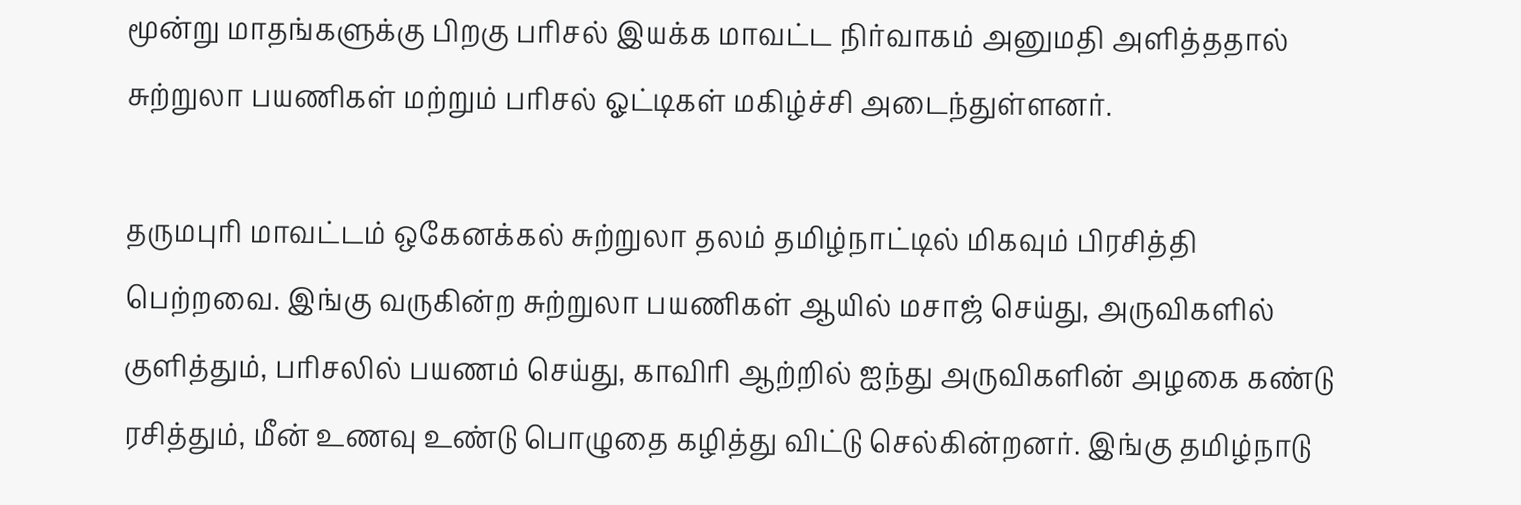மூன்று மாதங்களுக்கு பிறகு பரிசல் இயக்க மாவட்ட நிர்வாகம் அனுமதி அளித்ததால் சுற்றுலா பயணிகள் மற்றும் பரிசல் ஓட்டிகள் மகிழ்ச்சி அடைந்துள்ளனர்.

தருமபுரி மாவட்டம் ஒகேனக்கல் சுற்றுலா தலம் தமிழ்நாட்டில் மிகவும் பிரசித்தி பெற்றவை. இங்கு வருகின்ற சுற்றுலா பயணிகள் ஆயில் மசாஜ் செய்து, அருவிகளில் குளித்தும், பரிசலில் பயணம் செய்து, காவிரி ஆற்றில் ஐந்து அருவிகளின் அழகை கண்டு ரசித்தும், மீன் உணவு உண்டு பொழுதை கழித்து விட்டு செல்கின்றனர். இங்கு தமிழ்நாடு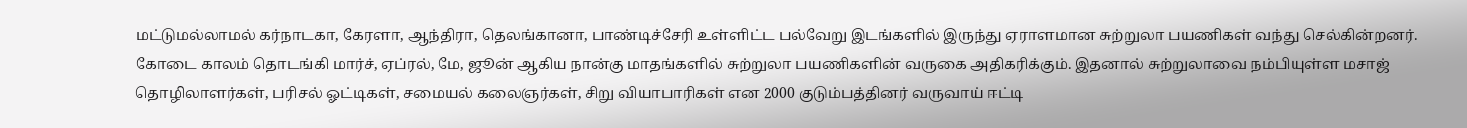மட்டுமல்லாமல் கர்நாடகா, கேரளா, ஆந்திரா, தெலங்கானா, பாண்டிச்சேரி உள்ளிட்ட பல்வேறு இடங்களில் இருந்து ஏராளமான சுற்றுலா பயணிகள் வந்து செல்கின்றனர். கோடை காலம் தொடங்கி மார்ச், ஏப்ரல், மே, ஜூன் ஆகிய நான்கு மாதங்களில் சுற்றுலா பயணிகளின் வருகை அதிகரிக்கும். இதனால் சுற்றுலாவை நம்பியுள்ள மசாஜ் தொழிலாளர்கள், பரிசல் ஓட்டிகள், சமையல் கலைஞர்கள், சிறு வியாபாரிகள் என 2000 குடும்பத்தினர் வருவாய் ஈட்டி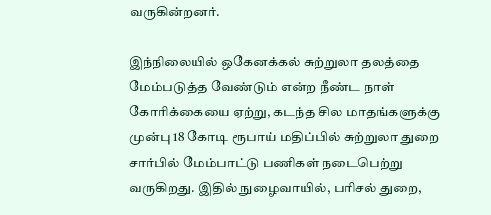வருகின்றனர்.

இந்நிலையில் ஒகேனக்கல் சுற்றுலா தலத்தை மேம்படுத்த வேண்டும் என்ற நீண்ட நாள் கோரிக்கையை ஏற்று, கடந்த சில மாதங்களுக்கு முன்பு 18 கோடி ரூபாய் மதிப்பில் சுற்றுலா துறை சார்பில் மேம்பாட்டு பணிகள் நடைபெற்று வருகிறது. இதில் நுழைவாயில், பரிசல் துறை,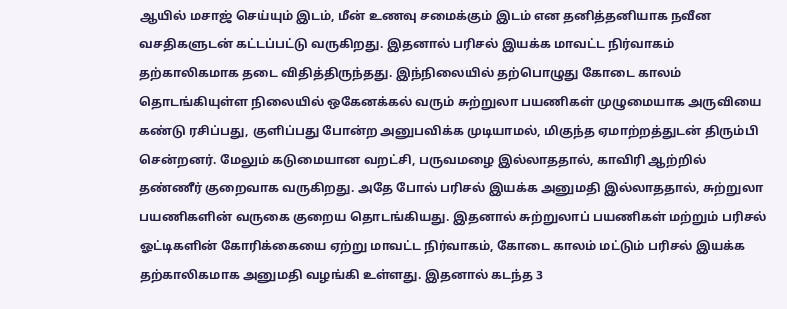ஆயில் மசாஜ் செய்யும் இடம், மீன் உணவு சமைக்கும் இடம் என தனித்தனியாக நவீன வசதிகளுடன் கட்டப்பட்டு வருகிறது. இதனால் பரிசல் இயக்க மாவட்ட நிர்வாகம் தற்காலிகமாக தடை விதித்திருந்தது. இந்நிலையில் தற்பொழுது கோடை காலம் தொடங்கியுள்ள நிலையில் ஒகேனக்கல் வரும் சுற்றுலா பயணிகள் முழுமையாக அருவியை கண்டு ரசிப்பது, குளிப்பது போன்ற அனுபவிக்க முடியாமல், மிகுந்த ஏமாற்றத்துடன் திரும்பி சென்றனர். மேலும் கடுமையான வறட்சி, பருவமழை இல்லாததால், காவிரி ஆற்றில் தண்ணீர் குறைவாக வருகிறது. அதே போல் பரிசல் இயக்க அனுமதி இல்லாததால், சுற்றுலா பயணிகளின் வருகை குறைய தொடங்கியது. இதனால் சுற்றுலாப் பயணிகள் மற்றும் பரிசல் ஓட்டிகளின் கோரிக்கையை ஏற்று மாவட்ட நிர்வாகம், கோடை காலம் மட்டும் பரிசல் இயக்க தற்காலிகமாக அனுமதி வழங்கி உள்ளது. இதனால் கடந்த 3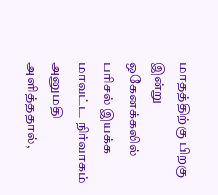மாதத்திற்கு பிறகு இன்று ஒகேனக்கலில் பரிசல் இயக்க மாவட்ட நிர்வாகம் அனுமதி அளித்ததால்,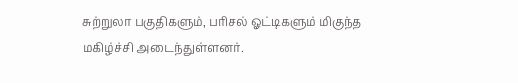சுற்றுலா பகுதிகளும், பரிசல் ஓட்டிகளும் மிகுந்த மகிழ்ச்சி அடைந்துள்ளனர்.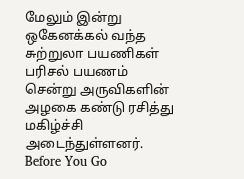மேலும் இன்று ஒகேனக்கல் வந்த சுற்றுலா பயணிகள் பரிசல் பயணம் சென்று அருவிகளின் அழகை கண்டு ரசித்து மகிழ்ச்சி அடைந்துள்ளனர்.
Before You Go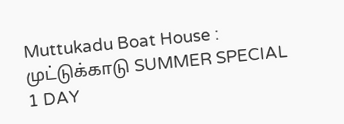Muttukadu Boat House : முட்டுக்காடு SUMMER SPECIAL 1 DAY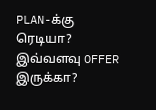PLAN-க்கு ரெடியா? இவ்வளவு OFFER இருக்கா?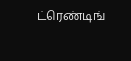ட்ரெண்டிங்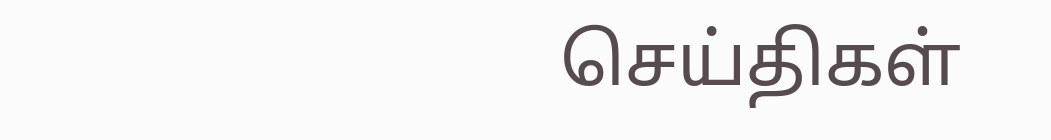செய்திகள்